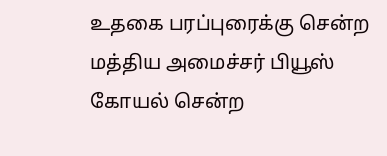உதகை பரப்புரைக்கு சென்ற மத்திய அமைச்சர் பியூஸ் கோயல் சென்ற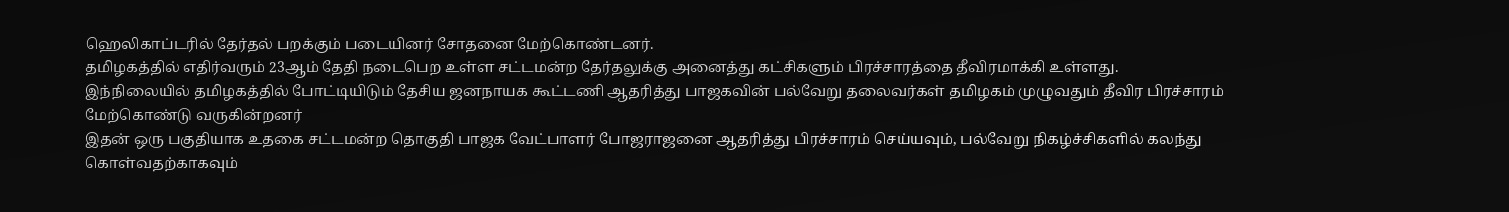ஹெலிகாப்டரில் தேர்தல் பறக்கும் படையினர் சோதனை மேற்கொண்டனர்.
தமிழகத்தில் எதிர்வரும் 23ஆம் தேதி நடைபெற உள்ள சட்டமன்ற தேர்தலுக்கு அனைத்து கட்சிகளும் பிரச்சாரத்தை தீவிரமாக்கி உள்ளது.
இந்நிலையில் தமிழகத்தில் போட்டியிடும் தேசிய ஜனநாயக கூட்டணி ஆதரித்து பாஜகவின் பல்வேறு தலைவர்கள் தமிழகம் முழுவதும் தீவிர பிரச்சாரம் மேற்கொண்டு வருகின்றனர்
இதன் ஒரு பகுதியாக உதகை சட்டமன்ற தொகுதி பாஜக வேட்பாளர் போஜராஜனை ஆதரித்து பிரச்சாரம் செய்யவும், பல்வேறு நிகழ்ச்சிகளில் கலந்து கொள்வதற்காகவும்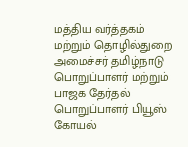மத்திய வர்த்தகம் மற்றும் தொழில்துறை அமைச்சர் தமிழ்நாடு பொறுப்பாளர் மற்றும் பாஜக தேர்தல் பொறுப்பாளர் பியூஸ் கோயல்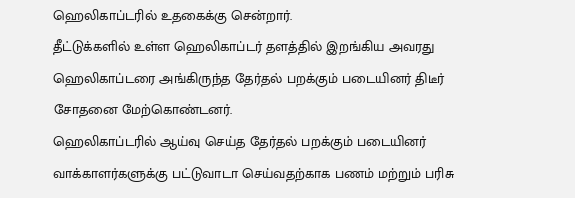ஹெலிகாப்டரில் உதகைக்கு சென்றார்.
தீட்டுக்களில் உள்ள ஹெலிகாப்டர் தளத்தில் இறங்கிய அவரது ஹெலிகாப்டரை அங்கிருந்த தேர்தல் பறக்கும் படையினர் திடீர் சோதனை மேற்கொண்டனர்.
ஹெலிகாப்டரில் ஆய்வு செய்த தேர்தல் பறக்கும் படையினர் வாக்காளர்களுக்கு பட்டுவாடா செய்வதற்காக பணம் மற்றும் பரிசு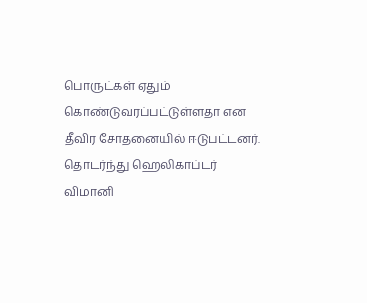பொருட்கள் ஏதும் கொண்டுவரப்பட்டுள்ளதா என தீவிர சோதனையில் ஈடுபட்டனர்.
தொடர்ந்து ஹெலிகாப்டர் விமானி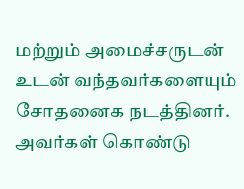மற்றும் அமைச்சருடன் உடன் வந்தவர்களையும் சோதனைக நடத்தினர். அவர்கள் கொண்டு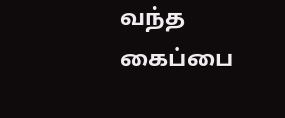வந்த கைப்பை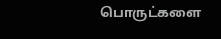பொருட்களை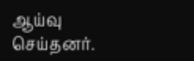ஆய்வு செய்தனர்.